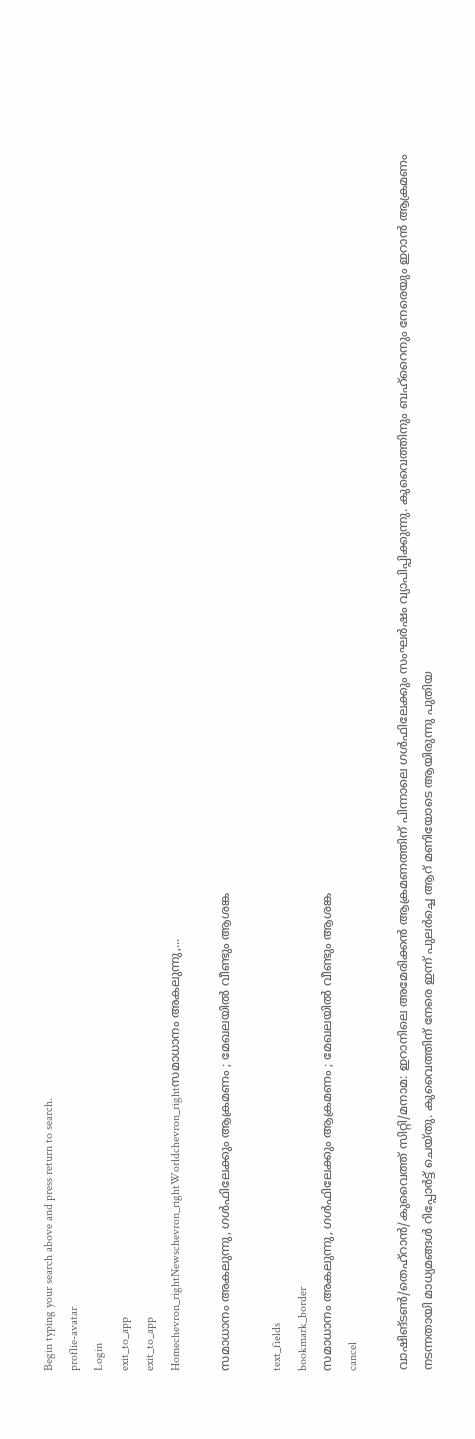Begin typing your search above and press return to search.
proflie-avatar
Login
exit_to_app
exit_to_app
Homechevron_rightNewschevron_rightWorldchevron_rightസമാധാനം അകലുന്നു,...

സമാധാനം അകലുന്നു, ഗൾഫിലേക്കും ആക്രമണം ; മേഖലയിൽ വീണ്ടും ആശങ്ക

text_fields
bookmark_border
സമാധാനം അകലുന്നു, ഗൾഫിലേക്കും ആക്രമണം ; മേഖലയിൽ വീണ്ടും ആശങ്ക
cancel

വാഷിങ്ടൺ/തെഹ്റാൻ/കുവൈത്ത് സിറ്റി/മനാമ: ഇറാനിലെ അമേരിക്കൻ ആക്രമണത്തിന് പിന്നാലെ ഗൾഫിലേക്കും സംഘർഷം വ്യാപിപ്പിക്കുന്നു. കുവൈത്തിനും ബഹ്റൈനും നേരെയും ഇറാൻ ആക്രമണം നടന്നതായി മാധ്യമങ്ങൾ റിപ്പോർട്ട് ചെയ്തു. കുവൈത്തിന് നേരെ ഇന്ന് പുലർച്ചെ ആറ് മണിയോടെ ആയിരുന്നു പുതിയ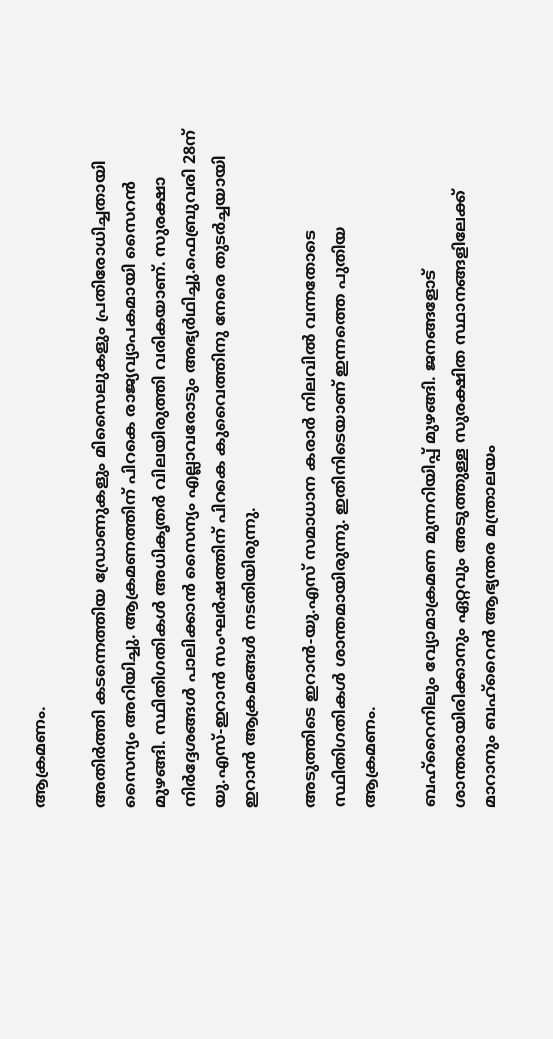ആക്രമണം.

അതിർത്തി കടന്നെത്തിയ ഡ്രോണുകളും മിസൈലുകളും പ്രതിരോധിച്ചതായി സൈന്യം അറിയിച്ചു. ആക്രമണത്തിന് പിറകെ രാജ്യവ്യാപകമായി സൈറൻ മുഴങ്ങി. സ്ഥിതിഗതികൾ അധികൃതർ വിലയിരുത്തി വരികയാണ്. സുരക്ഷാ നിർദ്ദേശങ്ങൾ പാലിക്കാൻ സൈന്യം എല്ലാവരോടും അഭ്യർഥിച്ചു.ഫെബ്രുവരി 28ന് യു.എസ്-ഇറാൻ സംഘർഷത്തിന് പിറകെ കുവൈത്തിനു നേരെ തുടർച്ചയായി ഇറാൻ ആക്രമങ്ങൾ നടതിയിരുന്നു.

അടുത്തിടെ ഇറാൻ-യു.എസ് സമാധാന കരാർ നിലവിൽ വന്നതോടെ സ്ഥിതിഗതികൾ ശാന്തമായിരുന്നു. ഇതിനിടെയാണ് ഇന്നത്തെ പുതിയ ആക്രമണം.

ബഹ്‌റൈനിലും വ്യോമാക്രമണ മുന്നറിയിപ്പ് മുഴങ്ങി. ജനങ്ങളോട് ശാന്തരായിരിക്കാനും ഏറ്റവും അടുത്തുള്ള സുരക്ഷിത സ്ഥാനങ്ങളിലേക്ക് മാറാനും ബഹ്‌റൈൻ ആഭ്യന്തര മന്ത്രാലയം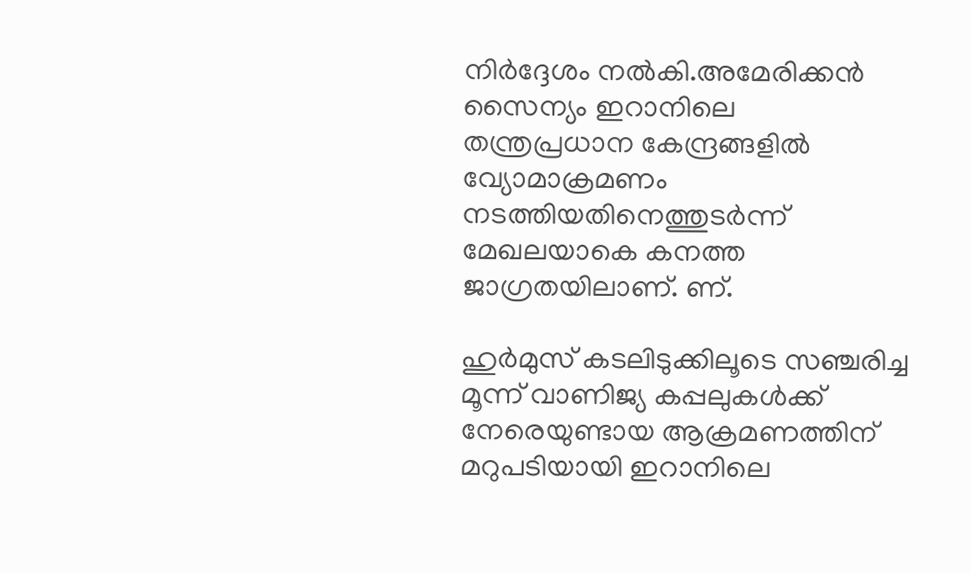നിർദ്ദേശം നൽകി.അമേരിക്കൻ സൈന്യം ഇറാനിലെ തന്ത്രപ്രധാന കേന്ദ്രങ്ങളിൽ വ്യോമാക്രമണം നടത്തിയതിനെത്തുടർന്ന് മേഖലയാകെ കനത്ത ജാഗ്രതയിലാണ്. ണ്.

ഹുർമുസ് കടലിടുക്കിലൂടെ സഞ്ചരിച്ച മൂന്ന് വാണിജ്യ കപ്പലുകൾക്ക് നേരെയുണ്ടായ ആക്രമണത്തിന് മറുപടിയായി ഇറാനിലെ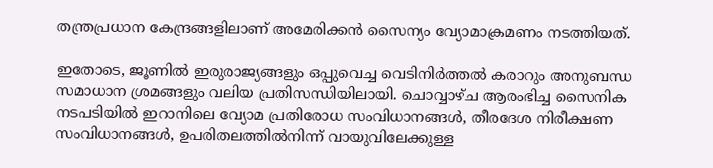തന്ത്രപ്രധാന കേന്ദ്രങ്ങളിലാണ് അമേരിക്കൻ സൈന്യം വ്യോമാക്രമണം നടത്തിയത്.

ഇതോടെ, ജൂണിൽ ഇരുരാജ്യങ്ങളും ഒപ്പുവെച്ച വെടിനിർത്തൽ കരാറും അനുബന്ധ സമാധാന ശ്രമങ്ങളും വലിയ പ്രതിസന്ധിയിലായി. ചൊവ്വാഴ്ച ആരംഭിച്ച സൈനിക നടപടിയിൽ ഇറാനിലെ വ്യോമ പ്രതിരോധ സംവിധാനങ്ങൾ, തീരദേശ നിരീക്ഷണ സംവിധാനങ്ങൾ, ഉപരിതലത്തിൽനിന്ന് വായുവിലേക്കുള്ള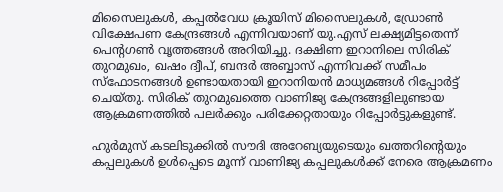മിസൈലുകൾ, കപ്പൽവേധ ക്രൂയിസ് മിസൈലുകൾ, ഡ്രോൺ വിക്ഷേപണ കേന്ദ്രങ്ങൾ എന്നിവയാണ് യു.എസ് ലക്ഷ്യമിട്ടതെന്ന് പെന്റഗൺ വൃത്തങ്ങൾ അറിയിച്ചു. ദക്ഷിണ ഇറാനിലെ സിരിക് തുറമുഖം, ഖഷം ദ്വീപ്, ബന്ദർ അബ്ബാസ് എന്നിവക്ക് സമീപം സ്ഫോടനങ്ങൾ ഉണ്ടായതായി ഇറാനിയൻ മാധ്യമങ്ങൾ റിപ്പോർട്ട് ചെയ്തു. സിരിക് തുറമുഖത്തെ വാണിജ്യ കേന്ദ്രങ്ങളിലുണ്ടായ ആക്രമണത്തിൽ പലർക്കും പരിക്കേറ്റതായും റിപ്പോർട്ടുകളുണ്ട്.

ഹുർമുസ് കടലിടുക്കിൽ സൗദി അറേബ്യയുടെയും ഖത്തറിന്റെയും കപ്പലുകൾ ഉൾപ്പെടെ മൂന്ന് വാണിജ്യ കപ്പലുകൾക്ക് നേരെ ആക്രമണം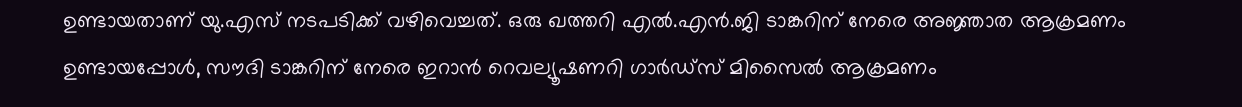ഉണ്ടായതാണ് യു.എസ് നടപടിക്ക് വഴിവെച്ചത്. ഒരു ഖത്തറി എൽ.എൻ.ജി ടാങ്കറിന് നേരെ അജ്ഞാത ആക്രമണം ഉണ്ടായപ്പോൾ, സൗദി ടാങ്കറിന് നേരെ ഇറാൻ റെവല്യൂഷണറി ഗാർഡ്സ് മിസൈൽ ആക്രമണം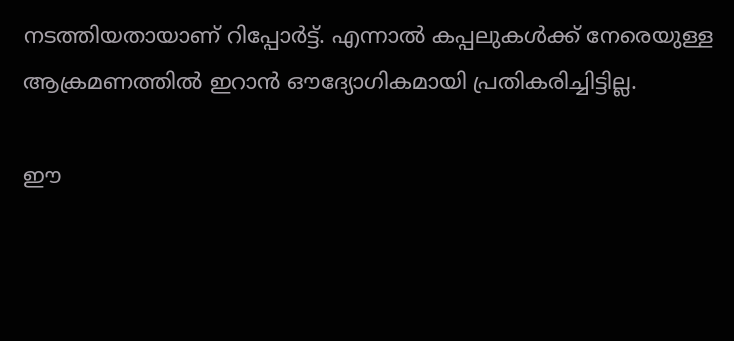നടത്തിയതായാണ് റിപ്പോർട്ട്. എന്നാൽ കപ്പലുകൾക്ക് നേരെയുള്ള ആക്രമണത്തിൽ ഇറാൻ ഔദ്യോഗികമായി പ്രതികരിച്ചിട്ടില്ല.

ഈ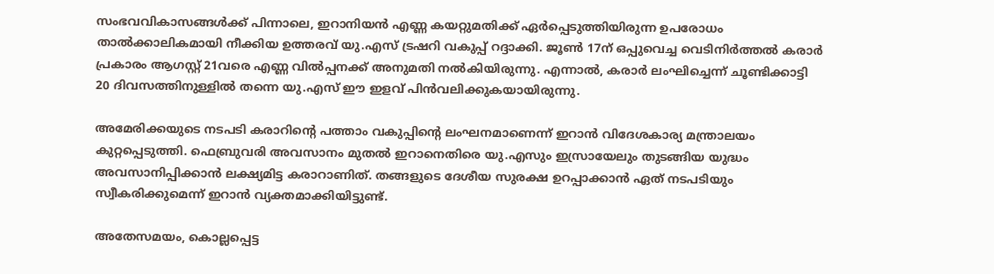സംഭവവികാസങ്ങൾക്ക് പിന്നാലെ, ഇറാനിയൻ എണ്ണ കയറ്റുമതിക്ക് ഏർപ്പെടുത്തിയിരുന്ന ഉപരോധം താൽക്കാലികമായി നീക്കിയ ഉത്തരവ് യു.എസ് ട്രഷറി വകുപ്പ് റദ്ദാക്കി. ജൂൺ 17ന് ഒപ്പുവെച്ച വെടിനിർത്തൽ കരാർ പ്രകാരം ആഗസ്റ്റ് 21വരെ എണ്ണ വിൽപ്പനക്ക് അനുമതി നൽകിയിരുന്നു. എന്നാൽ, കരാർ ലംഘിച്ചെന്ന് ചൂണ്ടിക്കാട്ടി 20 ദിവസത്തിനുള്ളിൽ തന്നെ യു.എസ് ഈ ഇളവ് പിൻവലിക്കുകയായിരുന്നു.

അമേരിക്കയുടെ നടപടി കരാറിന്റെ പത്താം വകുപ്പിന്റെ ലംഘനമാണെന്ന് ഇറാൻ വിദേശകാര്യ മന്ത്രാലയം കുറ്റപ്പെടുത്തി. ഫെബ്രുവരി അവസാനം മുതൽ ഇറാനെതിരെ യു.എസും ഇസ്രായേലും തുടങ്ങിയ യുദ്ധം അവസാനിപ്പിക്കാൻ ലക്ഷ്യമിട്ട കരാറാണിത്. തങ്ങളുടെ ദേശീയ സുരക്ഷ ഉറപ്പാക്കാൻ ഏത് നടപടിയും സ്വീകരിക്കുമെന്ന് ഇറാൻ വ്യക്തമാക്കിയിട്ടുണ്ട്.

അതേസമയം, കൊല്ലപ്പെട്ട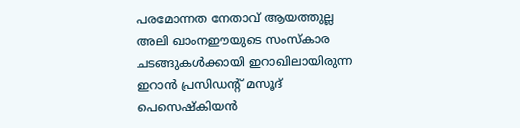പരമോന്നത നേതാവ് ആയത്തുല്ല അലി ഖാംനഈയുടെ സംസ്കാര ചടങ്ങുകൾക്കായി ഇറാഖിലായിരുന്ന ഇറാൻ പ്രസിഡന്റ് മസൂദ് പെസെഷ്കിയൻ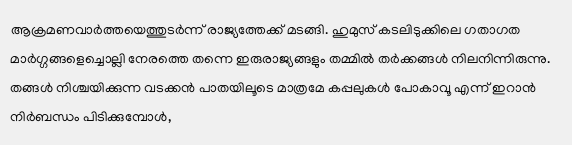ആക്രമണവാർത്തയെത്തുടർന്ന് രാജ്യത്തേക്ക് മടങ്ങി. ഹുമുസ് കടലിടുക്കിലെ ഗതാഗത മാർഗ്ഗങ്ങളെച്ചൊല്ലി നേരത്തെ തന്നെ ഇരുരാജ്യങ്ങളും തമ്മിൽ തർക്കങ്ങൾ നിലനിന്നിരുന്നു. തങ്ങൾ നിശ്ചയിക്കുന്ന വടക്കൻ പാതയിലൂടെ മാത്രമേ കപ്പലുകൾ പോകാവൂ എന്ന് ഇറാൻ നിർബന്ധം പിടിക്കുമ്പോൾ,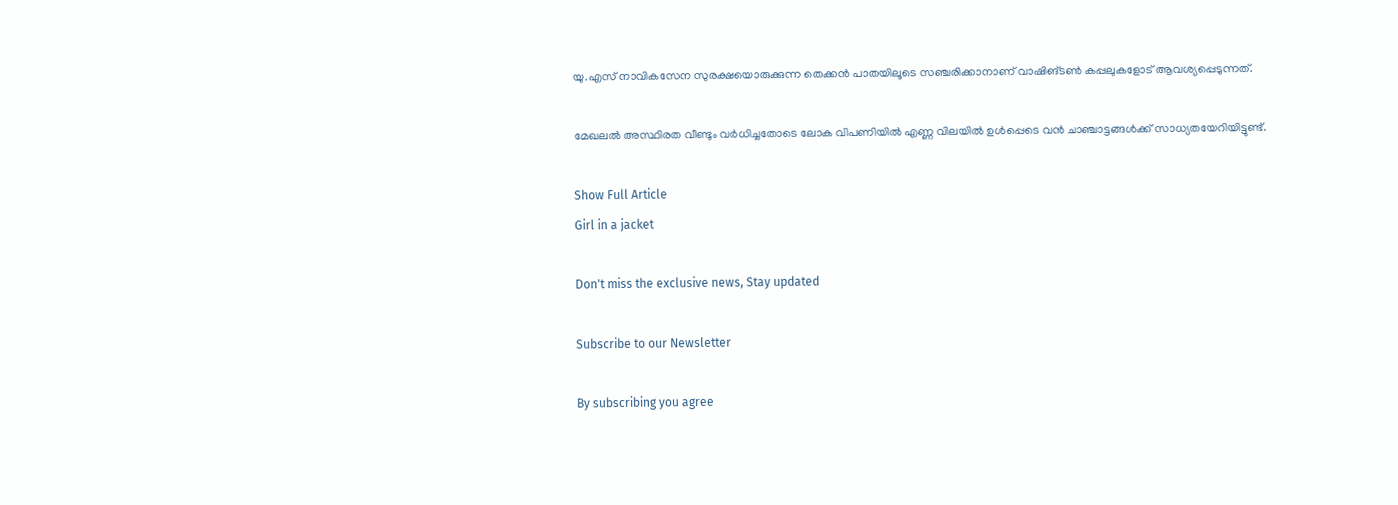യു.എസ് നാവികസേന സുരക്ഷയൊരുക്കുന്ന തെക്കൻ പാതയിലൂടെ സഞ്ചരിക്കാനാണ് വാഷിങ്ടൺ കപ്പലുകളോട് ആവശ്യപ്പെടുന്നത്.

മേഖലൽ അസ്ഥിരത വീണ്ടും വർധിച്ചതോടെ ലോക വിപണിയിൽ എണ്ണ വിലയിൽ ഉൾപ്പെടെ വൻ ചാഞ്ചാട്ടങ്ങൾക്ക് സാധ്യതയേറിയിട്ടുണ്ട്.

Show Full Article
Girl in a jacket

Don't miss the exclusive news, Stay updated

Subscribe to our Newsletter

By subscribing you agree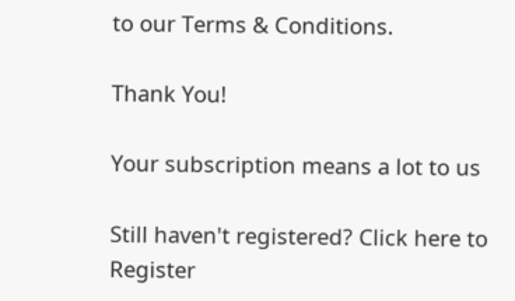to our Terms & Conditions.

Thank You!

Your subscription means a lot to us

Still haven't registered? Click here to Register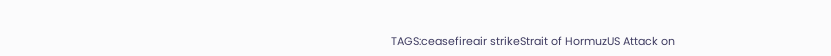TAGS:ceasefireair strikeStrait of HormuzUS Attack on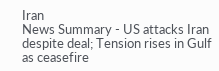Iran
News Summary - US attacks Iran despite deal; Tension rises in Gulf as ceasefire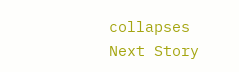collapses
Next Story